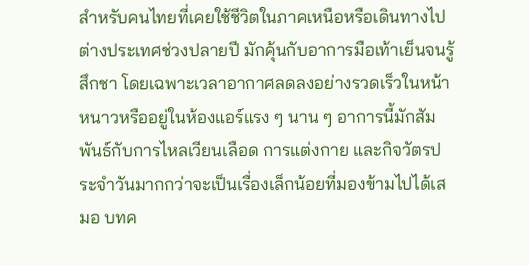สำหรับคนไทยที่เคยใช้ชีวิตในภาคเหนือหรือเดินทางไปต่างประเทศช่วงปลายปี มักคุ้นกับอาการมือเท้าเย็นจนรู้สึกชา โดยเฉพาะเวลาอากาศลดลงอย่างรวดเร็วในหน้าหนาวหรืออยู่ในห้องแอร์แรง ๆ นาน ๆ อาการนี้มักสัมพันธ์กับการไหลเวียนเลือด การแต่งกาย และกิจวัตรประจำวันมากกว่าจะเป็นเรื่องเล็กน้อยที่มองข้ามไปได้เสมอ บทค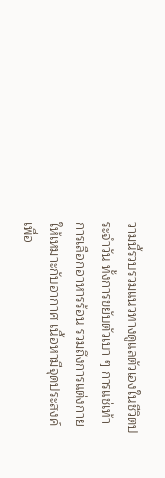วามนี้รวบรวมแนวทางดูแลตัวเองในชีวิตประจำวัน ทั้งการขยับตัวเบา ๆ การแช่เท้า การเลือกอาหารร้อน รวมถึงการแต่งกายให้เหมาะกับอากาศ เนื้อหามีจุดประสงค์เพื่อ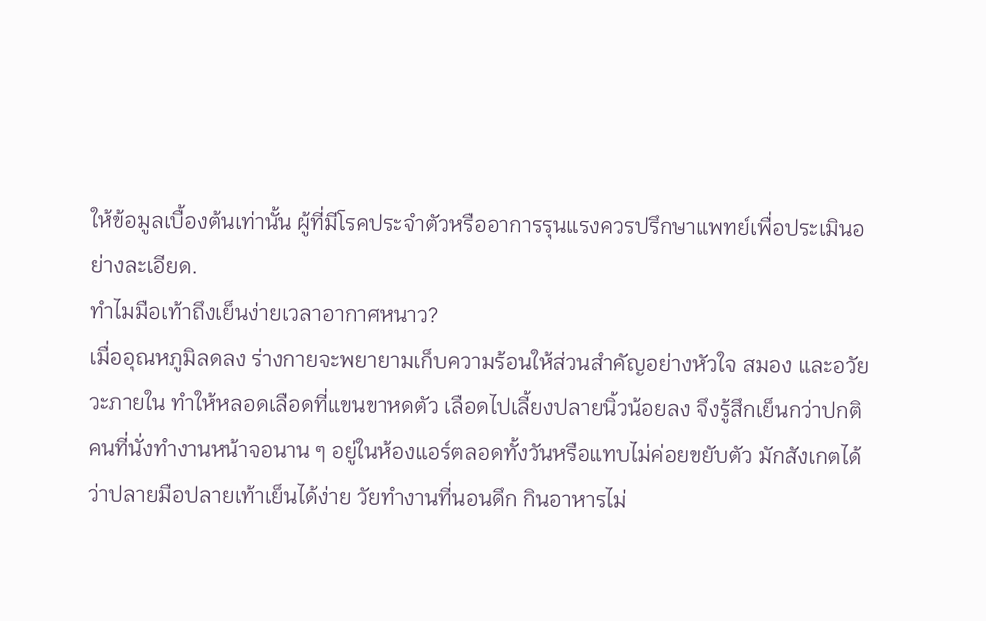ให้ข้อมูลเบื้องต้นเท่านั้น ผู้ที่มีโรคประจำตัวหรืออาการรุนแรงควรปรึกษาแพทย์เพื่อประเมินอย่างละเอียด.
ทำไมมือเท้าถึงเย็นง่ายเวลาอากาศหนาว?
เมื่ออุณหภูมิลดลง ร่างกายจะพยายามเก็บความร้อนให้ส่วนสำคัญอย่างหัวใจ สมอง และอวัยวะภายใน ทำให้หลอดเลือดที่แขนขาหดตัว เลือดไปเลี้ยงปลายนิ้วน้อยลง จึงรู้สึกเย็นกว่าปกติ คนที่นั่งทำงานหน้าจอนาน ๆ อยู่ในห้องแอร์ตลอดทั้งวันหรือแทบไม่ค่อยขยับตัว มักสังเกตได้ว่าปลายมือปลายเท้าเย็นได้ง่าย วัยทำงานที่นอนดึก กินอาหารไม่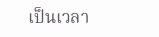เป็นเวลา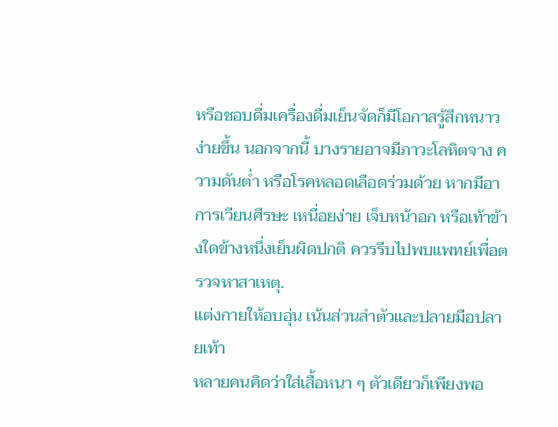หรือชอบดื่มเครื่องดื่มเย็นจัดก็มีโอกาสรู้สึกหนาวง่ายขึ้น นอกจากนี้ บางรายอาจมีภาวะโลหิตจาง ความดันต่ำ หรือโรคหลอดเลือดร่วมด้วย หากมีอาการเวียนศีรษะ เหนื่อยง่าย เจ็บหน้าอก หรือเท้าข้างใดข้างหนึ่งเย็นผิดปกติ ควรรีบไปพบแพทย์เพื่อตรวจหาสาเหตุ.
แต่งกายให้อบอุ่น เน้นส่วนลำตัวและปลายมือปลายเท้า
หลายคนคิดว่าใส่เสื้อหนา ๆ ตัวเดียวก็เพียงพอ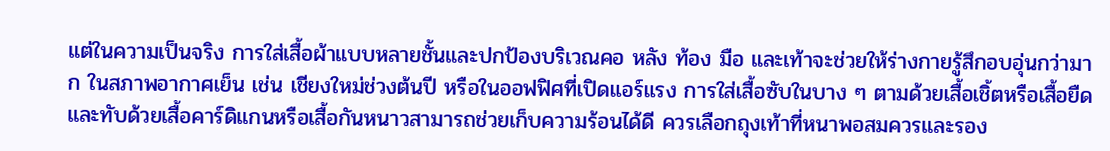แต่ในความเป็นจริง การใส่เสื้อผ้าแบบหลายชั้นและปกป้องบริเวณคอ หลัง ท้อง มือ และเท้าจะช่วยให้ร่างกายรู้สึกอบอุ่นกว่ามาก ในสภาพอากาศเย็น เช่น เชียงใหม่ช่วงต้นปี หรือในออฟฟิศที่เปิดแอร์แรง การใส่เสื้อซับในบาง ๆ ตามด้วยเสื้อเชิ้ตหรือเสื้อยืด และทับด้วยเสื้อคาร์ดิแกนหรือเสื้อกันหนาวสามารถช่วยเก็บความร้อนได้ดี ควรเลือกถุงเท้าที่หนาพอสมควรและรอง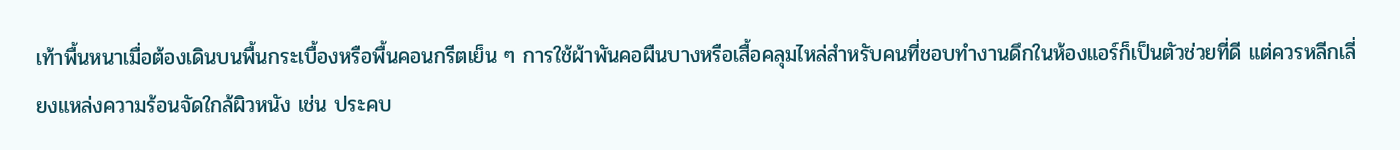เท้าพื้นหนาเมื่อต้องเดินบนพื้นกระเบื้องหรือพื้นคอนกรีตเย็น ๆ การใช้ผ้าพันคอผืนบางหรือเสื้อคลุมไหล่สำหรับคนที่ชอบทำงานดึกในห้องแอร์ก็เป็นตัวช่วยที่ดี แต่ควรหลีกเลี่ยงแหล่งความร้อนจัดใกล้ผิวหนัง เช่น ประคบ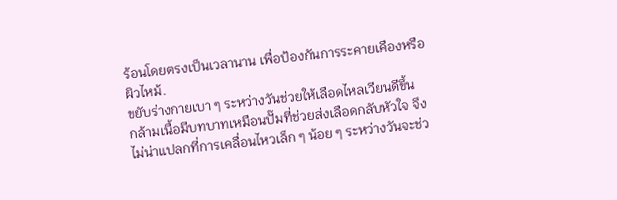ร้อนโดยตรงเป็นเวลานาน เพื่อป้องกันการระคายเคืองหรือผิวไหม้.
ขยับร่างกายเบา ๆ ระหว่างวันช่วยให้เลือดไหลเวียนดีขึ้น
กล้ามเนื้อมีบทบาทเหมือนปั๊มที่ช่วยส่งเลือดกลับหัวใจ จึงไม่น่าแปลกที่การเคลื่อนไหวเล็ก ๆ น้อย ๆ ระหว่างวันจะช่ว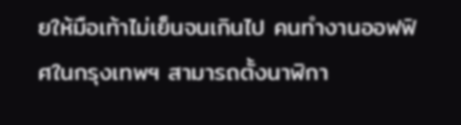ยให้มือเท้าไม่เย็นจนเกินไป คนทำงานออฟฟิศในกรุงเทพฯ สามารถตั้งนาฬิกา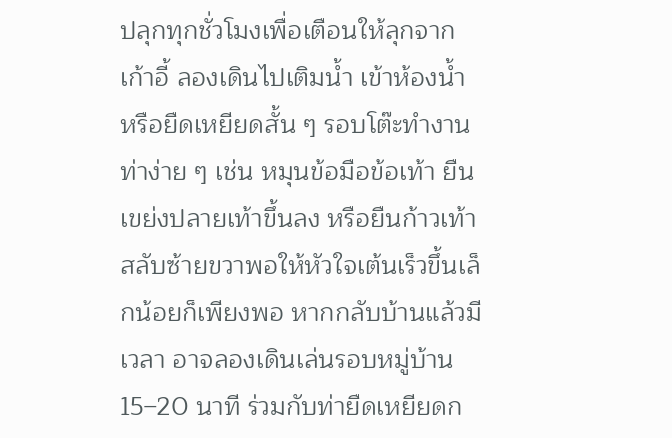ปลุกทุกชั่วโมงเพื่อเตือนให้ลุกจากเก้าอี้ ลองเดินไปเติมน้ำ เข้าห้องน้ำ หรือยืดเหยียดสั้น ๆ รอบโต๊ะทำงาน ท่าง่าย ๆ เช่น หมุนข้อมือข้อเท้า ยืนเขย่งปลายเท้าขึ้นลง หรือยืนก้าวเท้าสลับซ้ายขวาพอให้หัวใจเต้นเร็วขึ้นเล็กน้อยก็เพียงพอ หากกลับบ้านแล้วมีเวลา อาจลองเดินเล่นรอบหมู่บ้าน 15–20 นาที ร่วมกับท่ายืดเหยียดก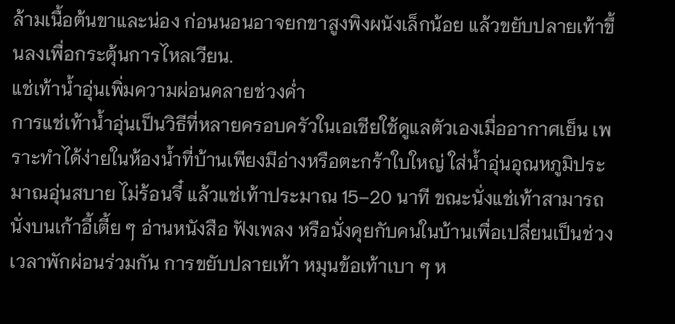ล้ามเนื้อต้นขาและน่อง ก่อนนอนอาจยกขาสูงพิงผนังเล็กน้อย แล้วขยับปลายเท้าขึ้นลงเพื่อกระตุ้นการไหลเวียน.
แช่เท้าน้ำอุ่นเพิ่มความผ่อนคลายช่วงค่ำ
การแช่เท้าน้ำอุ่นเป็นวิธีที่หลายครอบครัวในเอเชียใช้ดูแลตัวเองเมื่ออากาศเย็น เพราะทำได้ง่ายในห้องน้ำที่บ้านเพียงมีอ่างหรือตะกร้าใบใหญ่ ใส่น้ำอุ่นอุณหภูมิประมาณอุ่นสบาย ไม่ร้อนจี๋ แล้วแช่เท้าประมาณ 15–20 นาที ขณะนั่งแช่เท้าสามารถนั่งบนเก้าอี้เตี้ย ๆ อ่านหนังสือ ฟังเพลง หรือนั่งคุยกับคนในบ้านเพื่อเปลี่ยนเป็นช่วงเวลาพักผ่อนร่วมกัน การขยับปลายเท้า หมุนข้อเท้าเบา ๆ ห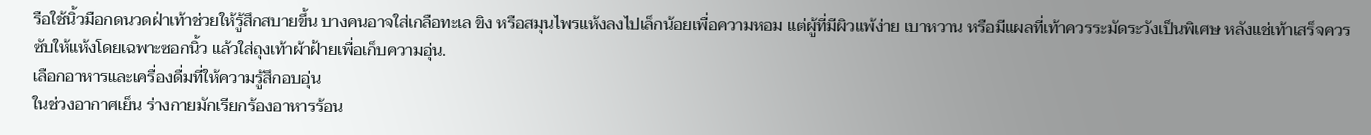รือใช้นิ้วมือกดนวดฝ่าเท้าช่วยให้รู้สึกสบายขึ้น บางคนอาจใส่เกลือทะเล ขิง หรือสมุนไพรแห้งลงไปเล็กน้อยเพื่อความหอม แต่ผู้ที่มีผิวแพ้ง่าย เบาหวาน หรือมีแผลที่เท้าควรระมัดระวังเป็นพิเศษ หลังแช่เท้าเสร็จควรซับให้แห้งโดยเฉพาะซอกนิ้ว แล้วใส่ถุงเท้าผ้าฝ้ายเพื่อเก็บความอุ่น.
เลือกอาหารและเครื่องดื่มที่ให้ความรู้สึกอบอุ่น
ในช่วงอากาศเย็น ร่างกายมักเรียกร้องอาหารร้อน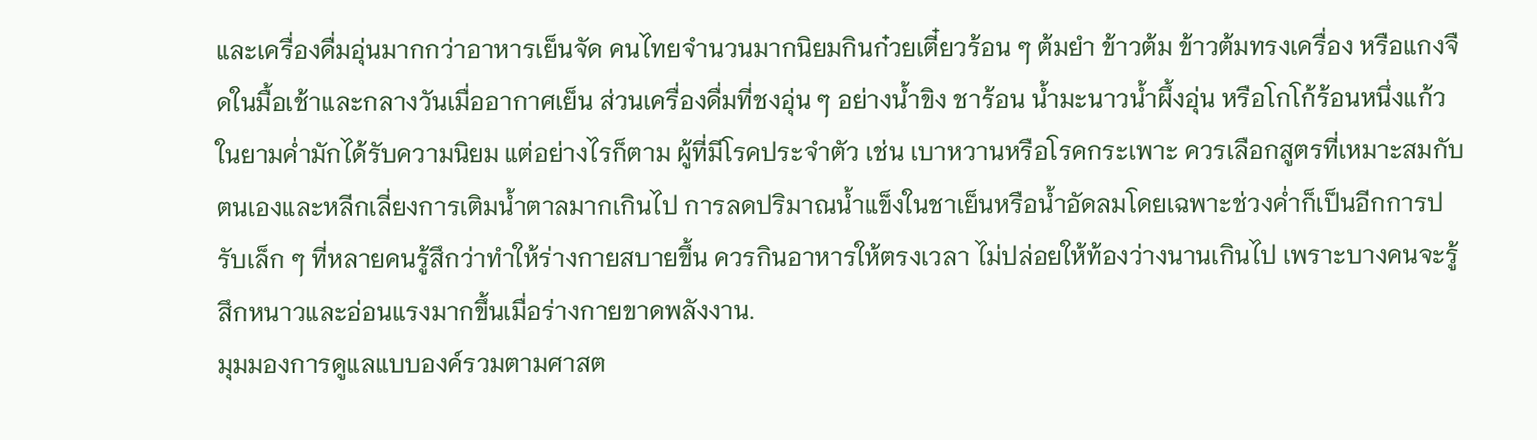และเครื่องดื่มอุ่นมากกว่าอาหารเย็นจัด คนไทยจำนวนมากนิยมกินก๋วยเตี๋ยวร้อน ๆ ต้มยำ ข้าวต้ม ข้าวต้มทรงเครื่อง หรือแกงจืดในมื้อเช้าและกลางวันเมื่ออากาศเย็น ส่วนเครื่องดื่มที่ชงอุ่น ๆ อย่างน้ำขิง ชาร้อน น้ำมะนาวน้ำผึ้งอุ่น หรือโกโก้ร้อนหนึ่งแก้วในยามค่ำมักได้รับความนิยม แต่อย่างไรก็ตาม ผู้ที่มีโรคประจำตัว เช่น เบาหวานหรือโรคกระเพาะ ควรเลือกสูตรที่เหมาะสมกับตนเองและหลีกเลี่ยงการเติมน้ำตาลมากเกินไป การลดปริมาณน้ำแข็งในชาเย็นหรือน้ำอัดลมโดยเฉพาะช่วงค่ำก็เป็นอีกการปรับเล็ก ๆ ที่หลายคนรู้สึกว่าทำให้ร่างกายสบายขึ้น ควรกินอาหารให้ตรงเวลา ไม่ปล่อยให้ท้องว่างนานเกินไป เพราะบางคนจะรู้สึกหนาวและอ่อนแรงมากขึ้นเมื่อร่างกายขาดพลังงาน.
มุมมองการดูแลแบบองค์รวมตามศาสต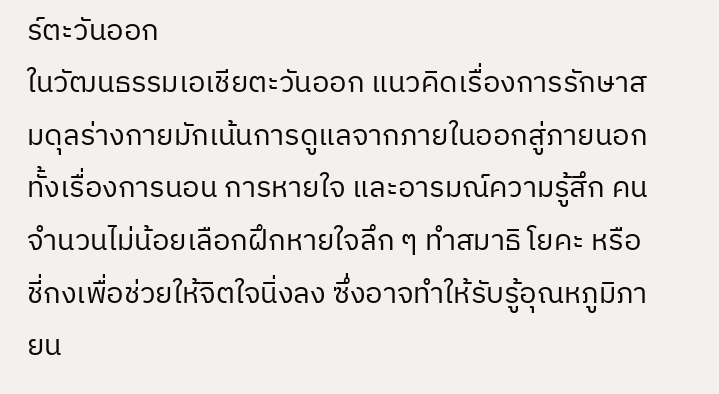ร์ตะวันออก
ในวัฒนธรรมเอเชียตะวันออก แนวคิดเรื่องการรักษาสมดุลร่างกายมักเน้นการดูแลจากภายในออกสู่ภายนอก ทั้งเรื่องการนอน การหายใจ และอารมณ์ความรู้สึก คนจำนวนไม่น้อยเลือกฝึกหายใจลึก ๆ ทำสมาธิ โยคะ หรือชี่กงเพื่อช่วยให้จิตใจนิ่งลง ซึ่งอาจทำให้รับรู้อุณหภูมิภายน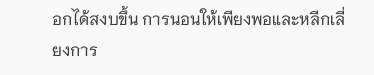อกได้สงบขึ้น การนอนให้เพียงพอและหลีกเลี่ยงการ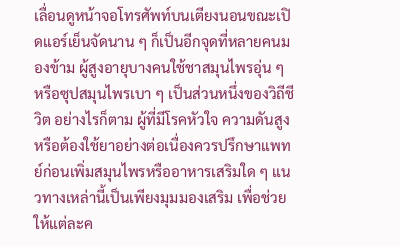เลื่อนดูหน้าจอโทรศัพท์บนเตียงนอนขณะเปิดแอร์เย็นจัดนาน ๆ ก็เป็นอีกจุดที่หลายคนมองข้าม ผู้สูงอายุบางคนใช้ชาสมุนไพรอุ่น ๆ หรือซุปสมุนไพรเบา ๆ เป็นส่วนหนึ่งของวิถีชีวิต อย่างไรก็ตาม ผู้ที่มีโรคหัวใจ ความดันสูง หรือต้องใช้ยาอย่างต่อเนื่องควรปรึกษาแพทย์ก่อนเพิ่มสมุนไพรหรืออาหารเสริมใด ๆ แนวทางเหล่านี้เป็นเพียงมุมมองเสริม เพื่อช่วยให้แต่ละค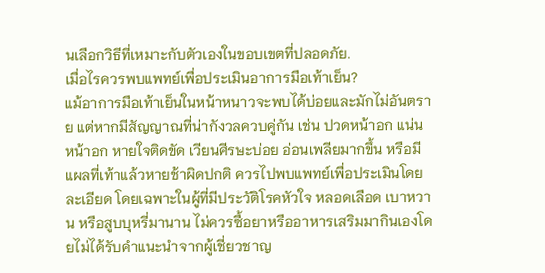นเลือกวิธีที่เหมาะกับตัวเองในขอบเขตที่ปลอดภัย.
เมื่อไรควรพบแพทย์เพื่อประเมินอาการมือเท้าเย็น?
แม้อาการมือเท้าเย็นในหน้าหนาวจะพบได้บ่อยและมักไม่อันตราย แต่หากมีสัญญาณที่น่ากังวลควบคู่กัน เช่น ปวดหน้าอก แน่นหน้าอก หายใจติดขัด เวียนศีรษะบ่อย อ่อนเพลียมากขึ้น หรือมีแผลที่เท้าแล้วหายช้าผิดปกติ ควรไปพบแพทย์เพื่อประเมินโดยละเอียด โดยเฉพาะในผู้ที่มีประวัติโรคหัวใจ หลอดเลือด เบาหวาน หรือสูบบุหรี่มานาน ไม่ควรซื้อยาหรืออาหารเสริมมากินเองโดยไม่ได้รับคำแนะนำจากผู้เชี่ยวชาญ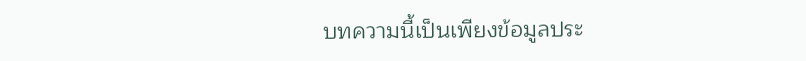บทความนี้เป็นเพียงข้อมูลประ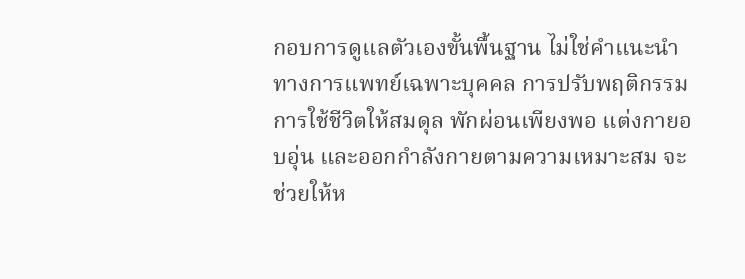กอบการดูแลตัวเองขั้นพื้นฐาน ไม่ใช่คำแนะนำทางการแพทย์เฉพาะบุคคล การปรับพฤติกรรมการใช้ชีวิตให้สมดุล พักผ่อนเพียงพอ แต่งกายอบอุ่น และออกกำลังกายตามความเหมาะสม จะช่วยให้ห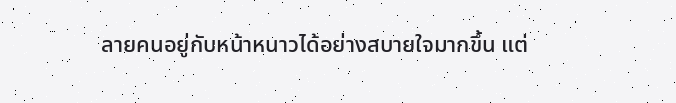ลายคนอยู่กับหน้าหนาวได้อย่างสบายใจมากขึ้น แต่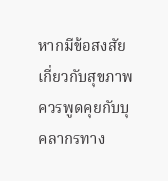หากมีข้อสงสัยเกี่ยวกับสุขภาพ ควรพูดคุยกับบุคลากรทาง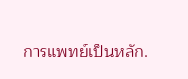การแพทย์เป็นหลัก.